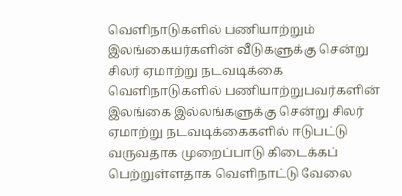வெளிநாடுகளில் பணியாற்றும் இலங்கையர்களின் வீடுகளுக்கு சென்று சிலர் ஏமாற்று நடவடிக்கை
வெளிநாடுகளில் பணியாற்றுபவர்களின் இலங்கை இல்லங்களுக்கு சென்று சிலர் ஏமாற்று நடவடிக்கைகளில் ஈடுபட்டு வருவதாக முறைப்பாடு கிடைக்கப் பெற்றுள்ளதாக வெளிநாட்டு வேலை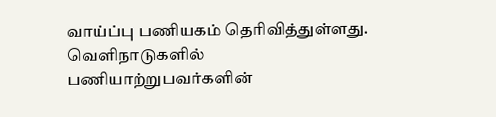வாய்ப்பு பணியகம் தெரிவித்துள்ளது.
வெளிநாடுகளில் பணியாற்றுபவர்களின்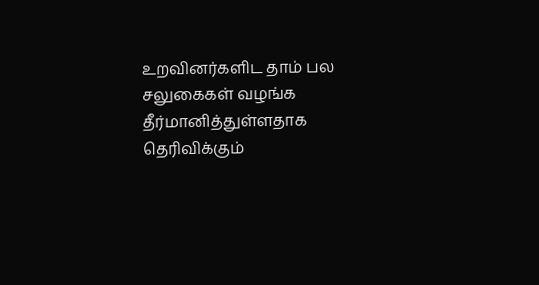உறவினர்களிட தாம் பல சலுகைகள் வழங்க தீர்மானித்துள்ளதாக தெரிவிக்கும்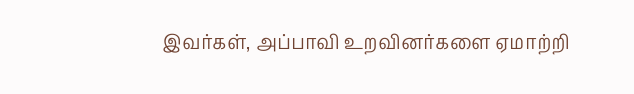இவர்கள், அப்பாவி உறவினர்களை ஏமாற்றி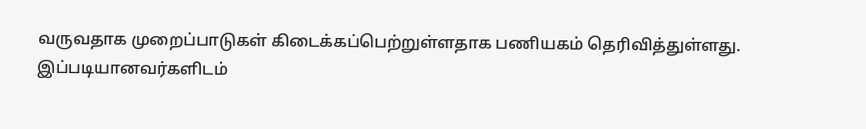வருவதாக முறைப்பாடுகள் கிடைக்கப்பெற்றுள்ளதாக பணியகம் தெரிவித்துள்ளது.
இப்படியானவர்களிடம்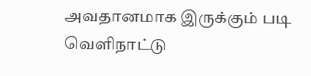அவதானமாக இருக்கும் படி வெளிநாட்டு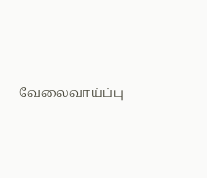வேலைவாய்ப்பு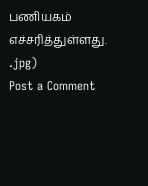பணியகம் எச்சரித்துள்ளது.
.jpg)
Post a Comment